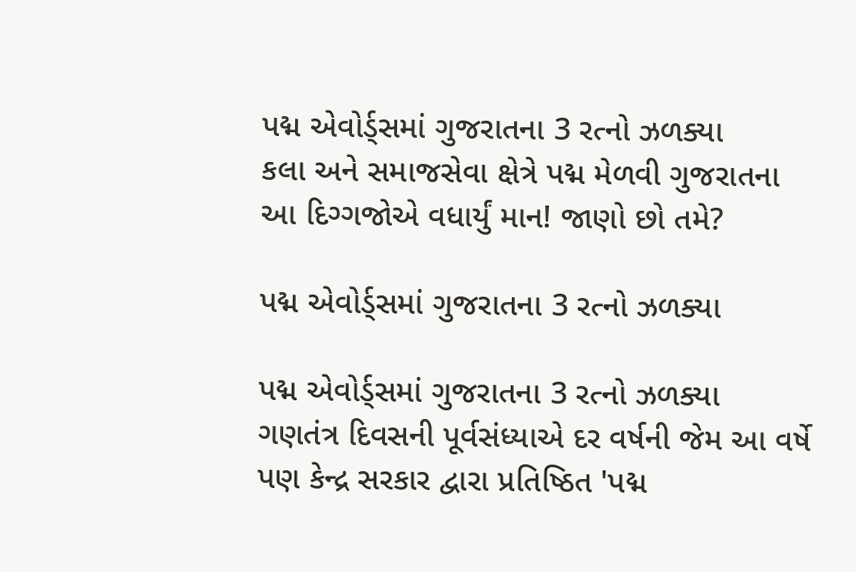પદ્મ એવોર્ડ્સમાં ગુજરાતના 3 રત્નો ઝળક્યા
કલા અને સમાજસેવા ક્ષેત્રે પદ્મ મેળવી ગુજરાતના આ દિગ્ગજોએ વધાર્યું માન! જાણો છો તમે?

પદ્મ એવોર્ડ્સમાં ગુજરાતના 3 રત્નો ઝળક્યા

પદ્મ એવોર્ડ્સમાં ગુજરાતના 3 રત્નો ઝળક્યા
ગણતંત્ર દિવસની પૂર્વસંધ્યાએ દર વર્ષની જેમ આ વર્ષે પણ કેન્દ્ર સરકાર દ્વારા પ્રતિષ્ઠિત 'પદ્મ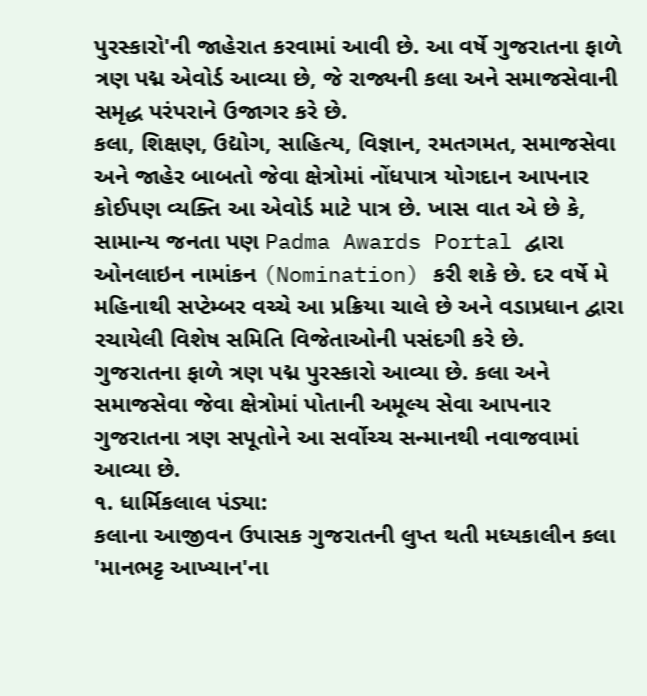પુરસ્કારો'ની જાહેરાત કરવામાં આવી છે. આ વર્ષે ગુજરાતના ફાળે ત્રણ પદ્મ એવોર્ડ આવ્યા છે, જે રાજ્યની કલા અને સમાજસેવાની સમૃદ્ધ પરંપરાને ઉજાગર કરે છે.
કલા, શિક્ષણ, ઉદ્યોગ, સાહિત્ય, વિજ્ઞાન, રમતગમત, સમાજસેવા અને જાહેર બાબતો જેવા ક્ષેત્રોમાં નોંધપાત્ર યોગદાન આપનાર કોઈપણ વ્યક્તિ આ એવોર્ડ માટે પાત્ર છે. ખાસ વાત એ છે કે, સામાન્ય જનતા પણ Padma Awards Portal દ્વારા ઓનલાઇન નામાંકન (Nomination) કરી શકે છે. દર વર્ષે મે મહિનાથી સપ્ટેમ્બર વચ્ચે આ પ્રક્રિયા ચાલે છે અને વડાપ્રધાન દ્વારા રચાયેલી વિશેષ સમિતિ વિજેતાઓની પસંદગી કરે છે.
ગુજરાતના ફાળે ત્રણ પદ્મ પુરસ્કારો આવ્યા છે. કલા અને સમાજસેવા જેવા ક્ષેત્રોમાં પોતાની અમૂલ્ય સેવા આપનાર ગુજરાતના ત્રણ સપૂતોને આ સર્વોચ્ચ સન્માનથી નવાજવામાં આવ્યા છે.
૧. ધાર્મિકલાલ પંડ્યા:
કલાના આજીવન ઉપાસક ગુજરાતની લુપ્ત થતી મધ્યકાલીન કલા 'માનભટ્ટ આખ્યાન'ના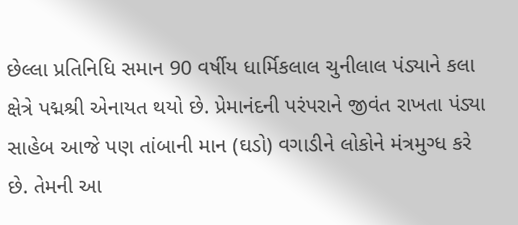છેલ્લા પ્રતિનિધિ સમાન 90 વર્ષીય ધાર્મિકલાલ ચુનીલાલ પંડ્યાને કલા ક્ષેત્રે પદ્મશ્રી એનાયત થયો છે. પ્રેમાનંદની પરંપરાને જીવંત રાખતા પંડ્યા સાહેબ આજે પણ તાંબાની માન (ઘડો) વગાડીને લોકોને મંત્રમુગ્ધ કરે છે. તેમની આ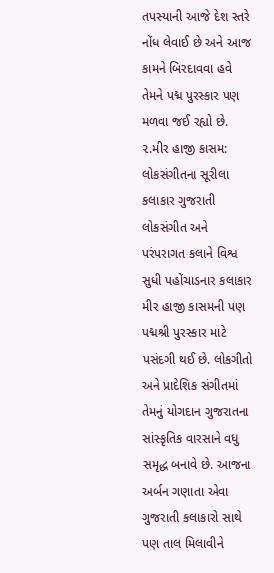તપસ્યાની આજે દેશ સ્તરે નોંધ લેવાઈ છે અને આજ કામને બિરદાવવા હવે તેમને પદ્મ પુરસ્કાર પણ મળવા જઈ રહ્યો છે.
૨.મીર હાજી કાસમ:
લોકસંગીતના સૂરીલા કલાકાર ગુજરાતી લોકસંગીત અને પરંપરાગત કલાને વિશ્વ સુધી પહોંચાડનાર કલાકાર મીર હાજી કાસમની પણ પદ્મશ્રી પુરસ્કાર માટે પસંદગી થઈ છે. લોકગીતો અને પ્રાદેશિક સંગીતમાં તેમનું યોગદાન ગુજરાતના સાંસ્કૃતિક વારસાને વધુ સમૃદ્ધ બનાવે છે. આજના અર્બન ગણાતા એવા ગુજરાતી કલાકારો સાથે પણ તાલ મિલાવીને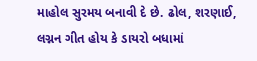માહોલ સુરમય બનાવી દે છે. ઢોલ, શરણાઈ, લગ્નન ગીત હોય કે ડાયરો બધામાં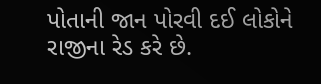પોતાની જાન પોરવી દઈ લોકોને રાજીના રેડ કરે છે.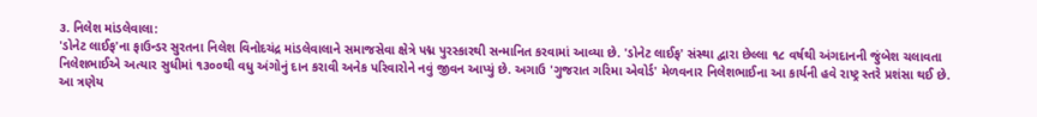૩. નિલેશ માંડલેવાલા:
'ડોનેટ લાઈફ'ના ફાઉન્ડર સુરતના નિલેશ વિનોદચંદ્ર માંડલેવાલાને સમાજસેવા ક્ષેત્રે પદ્મ પુરસ્કારથી સન્માનિત કરવામાં આવ્યા છે. 'ડોનેટ લાઈફ' સંસ્થા દ્વારા છેલ્લા ૧૮ વર્ષથી અંગદાનની જુંબેશ ચલાવતા નિલેશભાઈએ અત્યાર સુધીમાં ૧૩૦૦થી વધુ અંગોનું દાન કરાવી અનેક પરિવારોને નવું જીવન આપ્યું છે. અગાઉ 'ગુજરાત ગરિમા એવોર્ડ' મેળવનાર નિલેશભાઈના આ કાર્યની હવે રાષ્ટ્ર સ્તરે પ્રશંસા થઈ છે.
આ ત્રણેય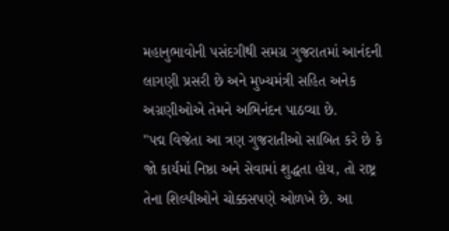મહાનુભાવોની પસંદગીથી સમગ્ર ગુજરાતમાં આનંદની લાગણી પ્રસરી છે અને મુખ્યમંત્રી સહિત અનેક અગ્રણીઓએ તેમને અભિનંદન પાઠવ્યા છે.
"પદ્મ વિજેતા આ ત્રણ ગુજરાતીઓ સાબિત કરે છે કે જો કાર્યમાં નિષ્ઠા અને સેવામાં શુદ્ધતા હોય, તો રાષ્ટ્ર તેના શિલ્પીઓને ચોક્કસપણે ઓળખે છે. આ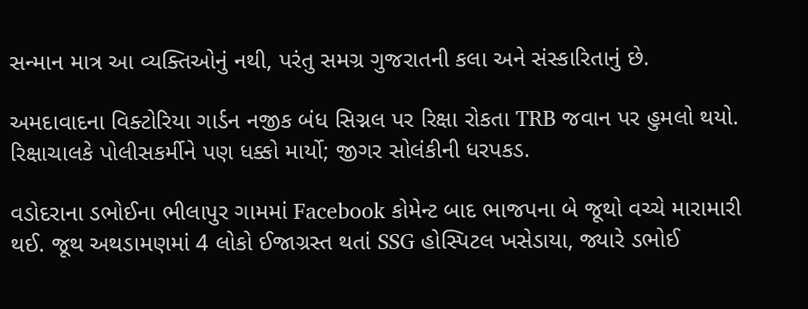સન્માન માત્ર આ વ્યક્તિઓનું નથી, પરંતુ સમગ્ર ગુજરાતની કલા અને સંસ્કારિતાનું છે.

અમદાવાદના વિક્ટોરિયા ગાર્ડન નજીક બંધ સિગ્નલ પર રિક્ષા રોકતા TRB જવાન પર હુમલો થયો. રિક્ષાચાલકે પોલીસકર્મીને પણ ધક્કો માર્યો; જીગર સોલંકીની ધરપકડ.

વડોદરાના ડભોઈના ભીલાપુર ગામમાં Facebook કોમેન્ટ બાદ ભાજપના બે જૂથો વચ્ચે મારામારી થઈ. જૂથ અથડામણમાં 4 લોકો ઈજાગ્રસ્ત થતાં SSG હોસ્પિટલ ખસેડાયા, જ્યારે ડભોઈ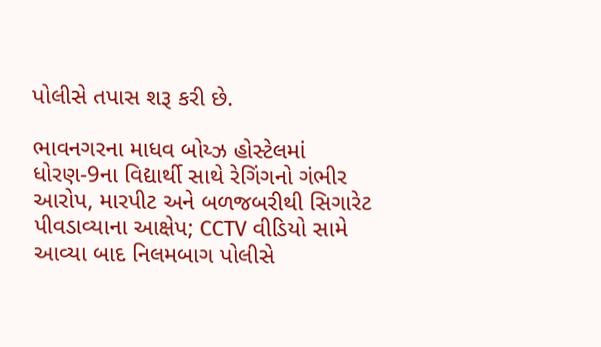પોલીસે તપાસ શરૂ કરી છે.

ભાવનગરના માધવ બોય્ઝ હોસ્ટેલમાં ધોરણ-9ના વિદ્યાર્થી સાથે રેગિંગનો ગંભીર આરોપ, મારપીટ અને બળજબરીથી સિગારેટ પીવડાવ્યાના આક્ષેપ; CCTV વીડિયો સામે આવ્યા બાદ નિલમબાગ પોલીસે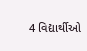4 વિદ્યાર્થીઓ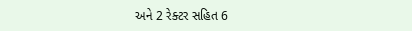અને 2 રેક્ટર સહિત 6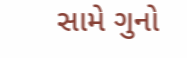સામે ગુનો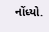નોંધ્યો.